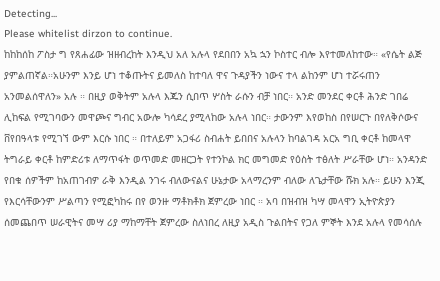Detecting...
Please whitelist dirzon to continue.
ከከከሰከ ፖስታ ግ የጸሐፊው ዝዘብረከት እንዲህ አለ አሉላ የደበበን አኳ ኋን ኮስተር ብሎ እየተመለከተው። «የሴት ልጅ ያምልጠኛል።አሁንም እንይ ሆነ ተቆጡትና ይመለስ ከተባለ ዋና ጉዳያችን ነውና ተላ ልከንም ሆነ ተሯሩጠን አንመልሰዋለን» አሉ ። በዚያ ወቅትም አሉላ እጁን ሲበጥ ሦስት ራሱን ብቻ ነበር። አንድ መንደር ቀርቶ ሕንድ ገበሬ ሊከፍል የሚገባውን መዋጮና ግብር አውሎ ካሳደረ ያሚላከው አሉላ ነበር። ታውንም እየወከስ በየሠርጉ በየለቅሶውና ቨየበዓላቱ የሚገኘ ውም እርሱ ነበር ። በተለይም አጋፋሪ ስብሐት ይበበና አሉላን ከባልገዳ አርአ ግቢ ቀርቶ ከመላዋ ትግራይ ቀርቶ ከምድሪቱ ለማጥፋት ወጥመድ መዘርጋት የተንኮል ክር መግመድ የዕስት ተፅለት ሥራቸው ሆነ። አንዳንድ የበቁ ሰዎችም ከአጠገብዎ ራቅ እንዲል ንገሩ ብለውናልና ሁኔታው አላማረንም ብለው ለጌታቸው ሹክ አሉ። ይሁን እንጂ የእርሳቸውንም ሥልጣን የሚፎካከሩ በየ ወንዙ ማቶክቶክ ጀምረው ነበር ። አባ በዝብዝ ካሣ መላዋን ኢትዮጵያን ሰመጨበጥ ሠራዊትና መሣ ሪያ ማከማቸት ጀምረው ስለነበረ ለዚያ አዲስ ጉልበትና የጋለ ምኞት እንደ አሉላ የመሳሰሉ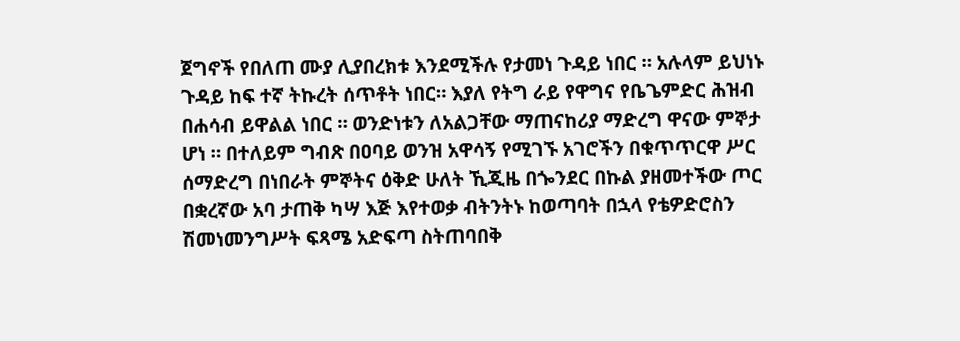ጀግኖች የበለጠ ሙያ ሊያበረክቱ እንደሚችሉ የታመነ ጉዳይ ነበር ። አሉላም ይህነኑ ጉዳይ ከፍ ተኛ ትኩረት ሰጥቶት ነበር። እያለ የትግ ራይ የዋግና የቤጌምድር ሕዝብ በሐሳብ ይዋልል ነበር ። ወንድነቱን ለአልጋቸው ማጠናከሪያ ማድረግ ዋናው ምኞታ ሆነ ። በተለይም ግብጽ በዐባይ ወንዝ አዋሳኝ የሚገኙ አገሮችን በቁጥጥርዋ ሥር ሰማድረግ በነበራት ምኞትና ዕቅድ ሁለት ኺጂዜ በጐንደር በኩል ያዘመተችው ጦር በቋረኛው አባ ታጠቅ ካሣ እጅ እየተወቃ ብትንትኑ ከወጣባት በኋላ የቴዎድሮስን ሽመነመንግሥት ፍጻሜ አድፍጣ ስትጠባበቅ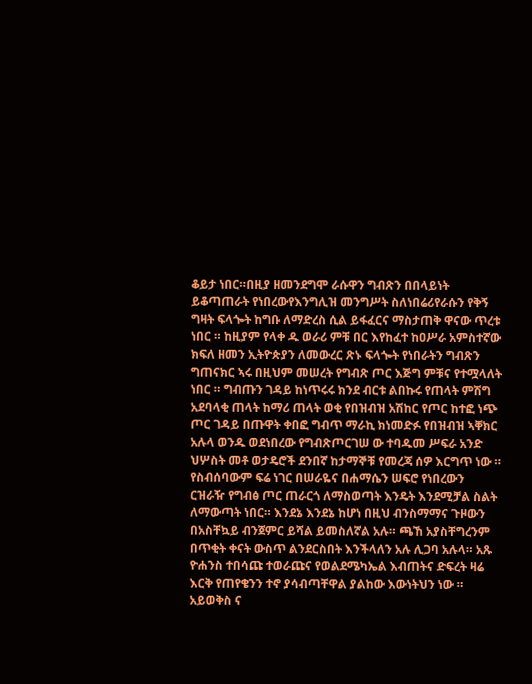ቆይታ ነበር።በዚያ ዘመንደግሞ ራሱዋን ግብጽን በበላይነት ይቆጣጠራት የነበረውየእንግሊዝ መንግሥት ስለነበሬሪየራሱን የቅኝ ግዛት ፍላጐት ከግቡ ለማድረስ ሲል ይፋፈርና ማስታጠቅ ዋናው ጥረቱ ነበር ። ከዚያም የላቀ ዱ ወራሪ ምቹ በር እየከፈተ ከዐሥራ አምስተኛው ክፍለ ዘመን ኢትዮጵያን ለመውረር ጽኑ ፍላጐት የነበራትን ግብጽን ግጠናክር ኣሩ በዚህም መሠረት የግብጽ ጦር እጅግ ምቹና የተሟላለት ነበር ። ግብጡን ገዳይ ከነጥሩሩ ክንደ ብርቱ ልበኩሩ የጠላት ምሽግ አደባላቂ ጠላት ከማሪ ጠላት ወቂ የበዝብዝ አሽከር የጦር ከተፎ ነጭ ጦር ገዳይ በጡዋት ቀበፎ ግብጥ ማራኪ ክነመድፉ የበዝብዝ ኣቐክር አሉላ ወንዱ ወደነበረው የግብጽጦርገሠ ው ተባዱመ ሥፍራ አንድ ህሦስት መቶ ወታዴሮች ደንበኛ ከታማኞቹ የመረጃ ሰዎ እርግጥ ነው ። የስብሰባውም ፍሬ ነገር በሠራዬና በሐማሴን ሠፍሮ የነበረውን ርዝራዥ የግብፅ ጦር ጠራርጎ ለማስወጣት እንዴት እንደሚቻል ስልት ለማውጣት ነበር። እንደኔ እንደኔ ከሆነ በዚህ ብንስማማና ጉዞውን በአስቸኳይ ብንጀምር ይሻል ይመስለኛል አሉ። ጫኸ አያስቸግረንም በጥቂት ቀናት ውስጥ ልንደርስበት እንችላለን አሉ ሊጋባ አሉላ። አጹ ዮሐንስ ተበሳጩ ተወራጩና የወልደሜካኤል እብጠትና ድፍረት ዛሬ እርቅ የጠየቄንን ተኖ ያሳብጣቸዋል ያልከው እውነትህን ነው ። አይወቅስ ና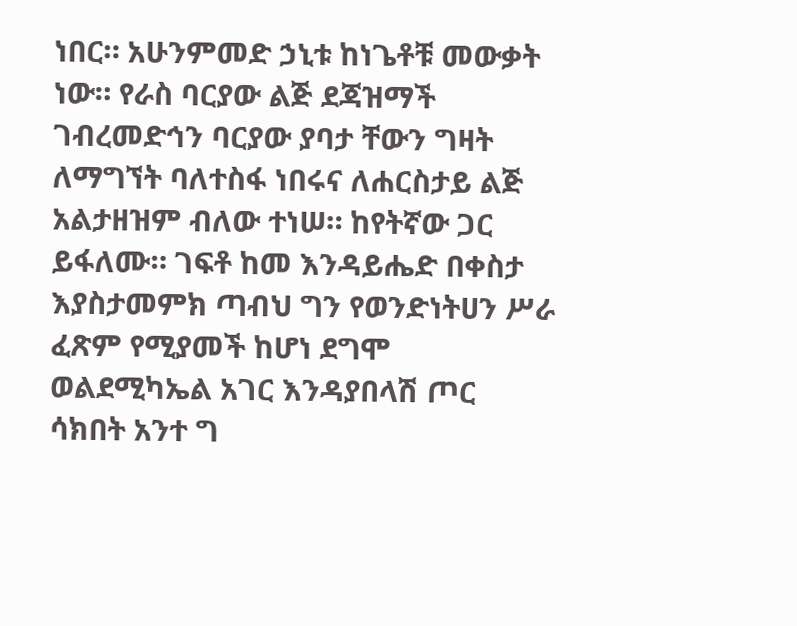ነበር። አሁንምመድ ኃኒቱ ከነጌቶቹ መውቃት ነው። የራስ ባርያው ልጅ ደጃዝማች ገብረመድኅን ባርያው ያባታ ቸውን ግዛት ለማግኘት ባለተስፋ ነበሩና ለሐርስታይ ልጅ አልታዘዝም ብለው ተነሠ። ከየትኛው ጋር ይፋለሙ። ገፍቶ ከመ እንዳይሔድ በቀስታ እያስታመምክ ጣብህ ግን የወንድነትሀን ሥራ ፈጽም የሚያመች ከሆነ ደግሞ ወልደሚካኤል አገር እንዳያበላሽ ጦር ሳክበት አንተ ግ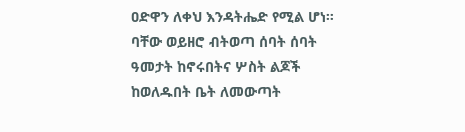ዐድዋን ለቀህ እንዳትሔድ የሚል ሆነ። ባቸው ወይዘሮ ብትወጣ ሰባት ሰባት ዓመታት ከኖሩበትና ሦስት ልጆች ከወለዱበት ቤት ለመውጣት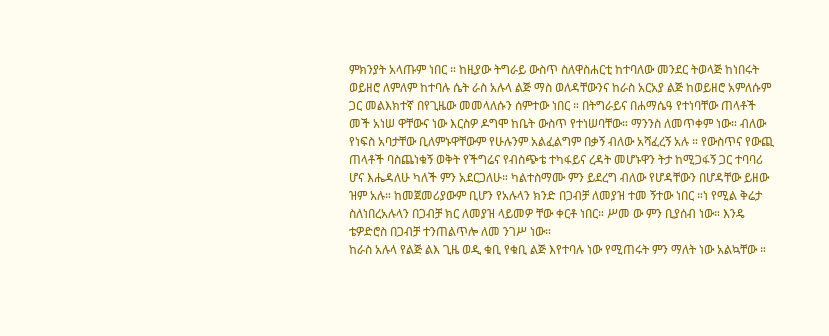ምክንያት አላጡም ነበር ። ከዚያው ትግራይ ውስጥ ስለዋስሐርቲ ከተባለው መንደር ትወላጅ ከነበሩት ወይዘሮ ለምለም ከተባሉ ሴት ራስ አሉላ ልጅ ማስ ወለዳቸውንና ከራስ አርአያ ልጅ ከወይዘሮ አምለሱም ጋር መልእክተኛ በየጊዜው መመላለሱን ሰምተው ነበር ። በትግራይና በሐማሴዓ የተነባቸው ጠላቶች መች አነሠ ዋቸውና ነው እርስዎ ዶግሞ ከቤት ውስጥ የተነሠባቸው። ማንንስ ለመጥቀም ነው። ብለው የነፍስ አባታቸው ቢለምኑዋቸውም የሁሉንም አልፈልግም በቃኝ ብለው አሻፈረኝ አሉ ። የውስጥና የውጪ ጠላቶች ባስጨነቁኝ ወቅት የችግሬና የብስጭቴ ተካፋይና ረዳት መሆኑዋን ትታ ከሚጋፋኝ ጋር ተባባሪ ሆና እሔዳለሁ ካለች ምን አደርጋለሁ። ካልተስማሙ ምን ይደረግ ብለው የሆዳቸውን በሆዳቸው ይዘው ዝም አሉ። ከመጀመሪያውም ቢሆን የአሉላን ክንድ በጋብቻ ለመያዝ ተመ ኝተው ነበር ።ነ የሚል ቅሬታ ስለነበረአሉላን በጋብቻ ክር ለመያዝ ላይመዎ ቸው ቀርቶ ነበር። ሥመ ው ምን ቢያሰብ ነው። እንዴ ቴዎድሮስ በጋብቻ ተንጠልጥሎ ለመ ንገሥ ነው።
ከራስ አሉላ የልጅ ልእ ጊዜ ወዲ ቁቢ የቁቢ ልጅ እየተባሉ ነው የሚጠሩት ምን ማለት ነው አልኳቸው ።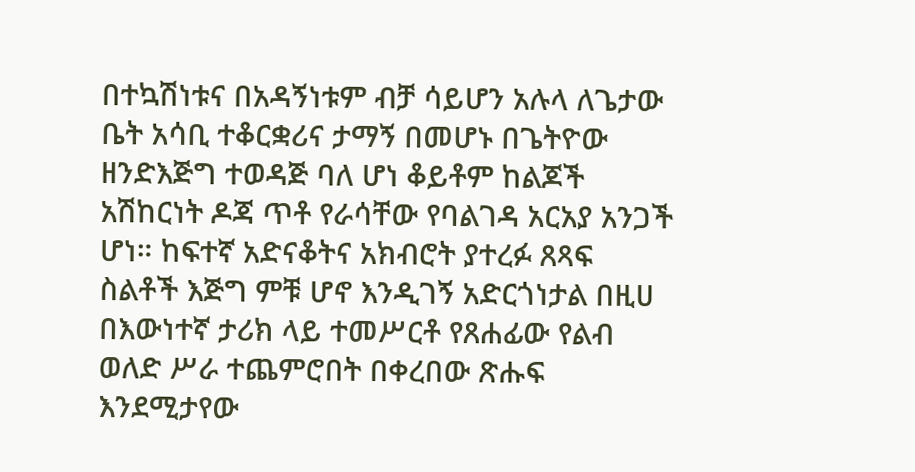በተኳሽነቱና በአዳኝነቱም ብቻ ሳይሆን አሉላ ለጌታው ቤት አሳቢ ተቆርቋሪና ታማኝ በመሆኑ በጌትዮው ዘንድእጅግ ተወዳጅ ባለ ሆነ ቆይቶም ከልጆች አሽከርነት ዶጃ ጥቶ የራሳቸው የባልገዳ አርአያ አንጋች ሆነ። ከፍተኛ አድናቆትና አክብሮት ያተረፉ ጸጻፍ ስልቶች እጅግ ምቹ ሆኖ እንዲገኝ አድርጎነታል በዚሀ በእውነተኛ ታሪክ ላይ ተመሥርቶ የጸሐፊው የልብ ወለድ ሥራ ተጨምሮበት በቀረበው ጽሑፍ እንደሚታየው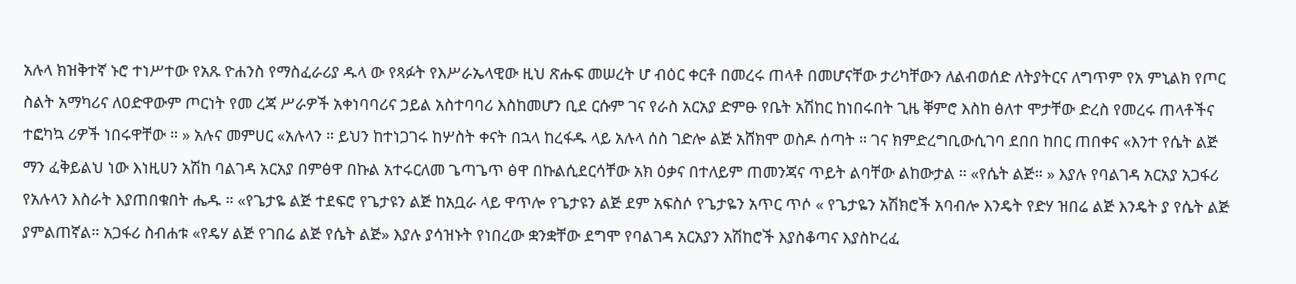አሉላ ክዝቅተኛ ኑሮ ተነሥተው የአጹ ዮሐንስ የማስፈራሪያ ዱላ ው የጻፉት የእሥራኤላዊው ዚህ ጽሑፍ መሠረት ሆ ብዕር ቀርቶ በመረሩ ጠላቶ በመሆናቸው ታሪካቸውን ለልብወሰድ ለትያትርና ለግጥም የአ ምኒልክ የጦር ስልት አማካሪና ለዐድዋውም ጦርነት የመ ረጃ ሥራዎች አቀነባባሪና ኃይል አስተባባሪ እስከመሆን ቢደ ርሱም ገና የራስ አርአያ ድምፁ የቤት አሽከር ከነበሩበት ጊዜ ቐምሮ እስከ ፅለተ ሞታቸው ድረስ የመረሩ ጠላቶችና ተፎካኳ ሪዎች ነበሩዋቸው ። » አሉና መምሀር «አሉላን ። ይህን ከተነጋገሩ ከሦስት ቀናት በኋላ ከረፋዱ ላይ አሉላ ሰስ ገድሎ ልጅ አሸክሞ ወስዶ ሰጣት ። ገና ክምድረግቢውሲገባ ደበበ ከበር ጠበቀና «እንተ የሴት ልጅ ማን ፈቅይልህ ነው እነዚሀን አሽከ ባልገዳ አርአያ በምፅዋ በኩል አተሩርለመ ጌጣጌጥ ፅዋ በኩልሲደርሳቸው አክ ዕቃና በተለይም ጠመንጃና ጥይት ልባቸው ልከውታል ። «የሴት ልጅ። » እያሉ የባልገዳ አርአያ አጋፋሪ የአሉላን እስራት እያጠበቁበት ሔዱ ። «የጌታዬ ልጅ ተደፍሮ የጌታዩን ልጅ ከአቧራ ላይ ዋጥሎ የጌታዩን ልጅ ደም አፍስሶ የጌታዬን አጥር ጥሶ « የጌታዬን አሽክሮች አባብሎ እንዴት የድሃ ዝበሬ ልጅ እንዴት ያ የሴት ልጅ ያምልጠኛል። አጋፋሪ ስብሐቱ «የዴሃ ልጅ የገበሬ ልጅ የሴት ልጅ» እያሉ ያሳዝኑት የነበረው ቋንቋቸው ደግሞ የባልገዳ አርአያን አሽከሮች እያስቆጣና እያስኮረፈ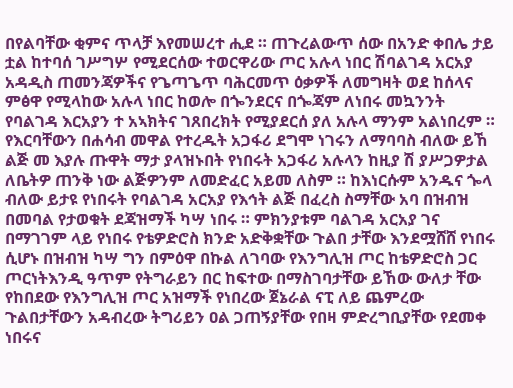በየልባቸው ቂምና ጥላቻ እየመሠረተ ሒደ ። ጠጉረልውጥ ሰው በአንድ ቀበሌ ታይ ቷል ከተባሰ ገሥግሦ የሚደርሰው ተወርዋሪው ጦር አሉላ ነበር ሽባልገዳ አርአያ አዳዲስ ጠመንጃዎችና የጌጣጌጥ ባሕርመጥ ዕቃዎች ለመግዛት ወደ ከሰላና ምፅዋ የሚላከው አሉላ ነበር ከወሎ በጐንደርና በጐጃም ለነበሩ መኳንንት የባልገዳ እርአያን ተ አኣክትና ገጸበረክት የሚያደርሰ ያለ አሉላ ማንም አልነበረም ። የእርባቸውን በሐሳብ መዋል የተረዱት አጋፋሪ ደግሞ ነገሩን ለማባባስ ብለው ይኸ ልጅ መ እያሉ ጡዋት ማታ ያላዝኑበት የነበሩት አጋፋሪ አሉላን ከዚያ ሽ ያሥጋዎታል ለቤትዎ ጠንቅ ነው ልጅዎንም ለመድፈር አይመ ለስም ። ከእነርሱም አንዱና ጐላ ብለው ይታዩ የነበሩት የባልገዳ አርአያ የእኅት ልጅ በፈረስ ስማቸው አባ በዝብዝ በመባል የታወቁት ደጃዝማች ካሣ ነበሩ ። ምክንያቱም ባልገዳ አርአያ ገና በማገገም ላይ የነበሩ የቴዎድሮስ ክንድ አድቅቋቸው ጉልበ ታቸው እንደሟሸሸ የነበሩ ሲሆኑ በዝብዝ ካሣ ግን በምዕዋ በኩል ለገባው የእንግሊዝ ጦር ከቴዎድሮስ ጋር ጦርነትእንዲ ዓጥም የትግራይን በር ከፍተው በማስገባታቸው ይኸው ውለታ ቸው የከበደው የእንግሊዝ ጦር አዝማች የነበረው ጀኔራል ናፒ ለይ ጨምረው ጉልበታቸውን አዳብረው ትግሪይን ዐል ጋጠኝያቸው የበዛ ምድረግቢያቸው የደመቀ ነበሩና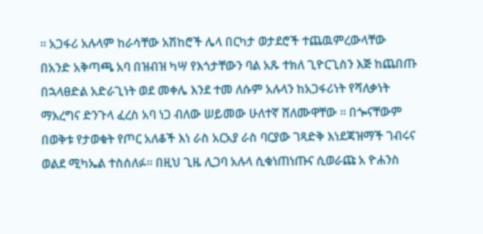። አጋፋሪ አሉላም ከራሳቸው አሽከሮች ሌላ በርካታ ወታደሮች ተጨዉምረውላቸው በአንድ አቅጣጫ አባ በዝብዝ ካሣ የእጎታቸውን ባል አጹ ተክለ ጊዮርጊስን እጅ ከጨበጡ በኋላፀድል አድራጊነት ወደ መቀሌ እንደ ተመ ለሱም አሉላን ከአጋፋሪነት የሻለቃነት ማእረግና ድንጉላ ፈረስ አባ ነጋ ብለው ሠይመው ሁለተኛ ሸለሙዋቸው ። በጐናቸውም በወቅቱ የታወቁት የጦር አለቆች እነ ራስ አርአያ ራስ ባርያው ገጻድቅ እነደጃዝማች ገብሩና ወልደ ሚካኤል ተስሰለፉ። በዚህ ጊዜ ሊጋባ አሉላ ሲቁነጠነጡና ሲወራጩ አ ዮሐንስ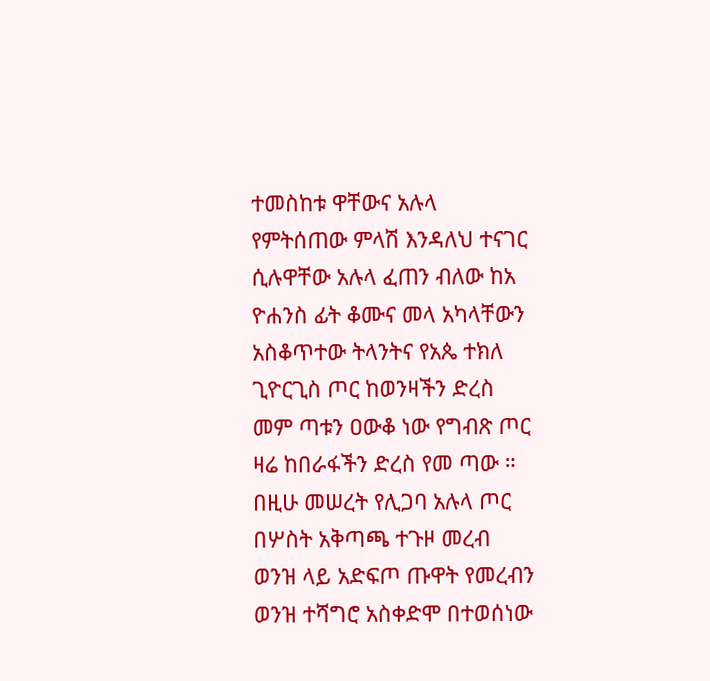ተመስከቱ ዋቸውና አሉላ የምትሰጠው ምላሽ እንዳለህ ተናገር ሲሉዋቸው አሉላ ፈጠን ብለው ከአ ዮሐንስ ፊት ቆሙና መላ አካላቸውን አስቆጥተው ትላንትና የአጴ ተክለ ጊዮርጊስ ጦር ከወንዛችን ድረስ መም ጣቱን ዐውቆ ነው የግብጽ ጦር ዛሬ ከበራፋችን ድረስ የመ ጣው ። በዚሁ መሠረት የሊጋባ አሉላ ጦር በሦስት አቅጣጫ ተጉዞ መረብ ወንዝ ላይ አድፍጦ ጡዋት የመረብን ወንዝ ተሻግሮ አስቀድሞ በተወሰነው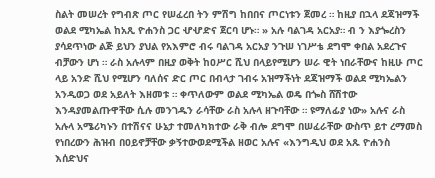ስልት መሠረት የግብጽ ጦር የሠፈረበ ትን ምሽግ ከበበና ጦርነቱን ጀመረ ። ከዚያ በኋላ ደጃዝማች ወልደ ሚካኤል ከአጺ ዮሐንስ ጋር ሇሇድና ጀርባ ሆኑ። » አሉ ባልገዳ አርአያ። ብ ን እያጐረስን ያሳደጥነው ልጅ ይህን ያህል የአእምሮ ብሩ ባልገዳ አርአያ ንጉሠ ነገሥቴ ደግሞ ቀበል አደረጉና ብቻውን ሆነ ። ራስ አሉላም በዚያ ወቅት ከዐሥር ሺህ በላይየሚሆን ሠራ ዊት ነበራቸውና ከዚሁ ጦር ላይ አንድ ሺህ የሚሆን ባለሰና ድር ጦር በብላታ ገብሩ አዝማችነት ደጃዝማች ወልደ ሚካኤልን አንዲወጋ ወደ አይለት እዘመቱ ። ቀጥለውም ወልደ ሚካኤል ወዴ በጐስ ሸሽተው እንዳያመልጡዋቸው ሲሉ መንገዱን ራሳቸው ራስ አሉላ ዘጉባቸው ። ዩማለፊያ ነው» አሉና ራስ አሉላ አሜሪካኑን በተሽናና ሁኔታ ተመለካክተው ራቅ ብሎ ደግሞ በሠፈራቸው ውስጥ ይተ ረማመስ የነበረውን ሕዝብ በዐይኖቻቸው ቃኝተውወደሚችል ዘወር አሉና «እንግዲህ ወደ አጹ ዮሐንስ እሰድህና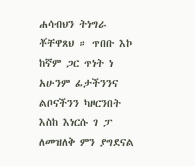ሐሳብህን ትነግራ ቾቸዋጸህ ። ጥበቡ እኮ ከኛም ጋር ጥነት ነ አሁንም ፊታችንንና ልቦናችንን ካዞርንበት እስከ እነርሱ ገ ፓ ለመዝለቅ ምን ያግደናል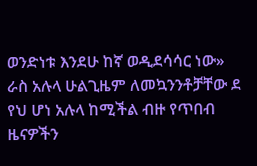ወንድነቱ እንደሁ ከኛ ወዲደሳሳር ነው» ራስ አሉላ ሁልጊዜም ለመኳንንቶቻቸው ደ የህ ሆነ አሉላ ከሚችል ብዙ የጥበብ ዜናዎችን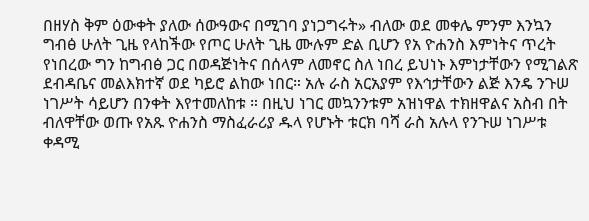በዘሃስ ቅም ዕውቀት ያለው ሰውዓውና በሚገባ ያነጋግሩት» ብለው ወደ መቀሌ ምንም እንኳን ግብፅ ሁለት ጊዜ የላከችው የጦር ሁለት ጊዜ ሙሉም ድል ቢሆን የአ ዮሐንስ እምነትና ጥረት የነበረው ግን ከግብፅ ጋር በወዳጅነትና በሰላም ለመኖር ስለ ነበረ ይህነኑ እምነታቸውን የሚገልጽ ደብዳቤና መልእክተኛ ወደ ካይሮ ልከው ነበር። አሉ ራስ አርአያም የእኅታቸውን ልጅ እንዴ ንጉሠ ነገሥት ሳይሆን በንቀት እየተመለከቱ ። በዚህ ነገር መኳንንቱም አዝነዋል ተክዘዋልና አስብ በት ብለዋቸው ወጡ የአጹ ዮሐንስ ማስፈራሪያ ዱላ የሆኑት ቱርክ ባሻ ራስ አሉላ የንጉሠ ነገሥቱ ቀዳሚ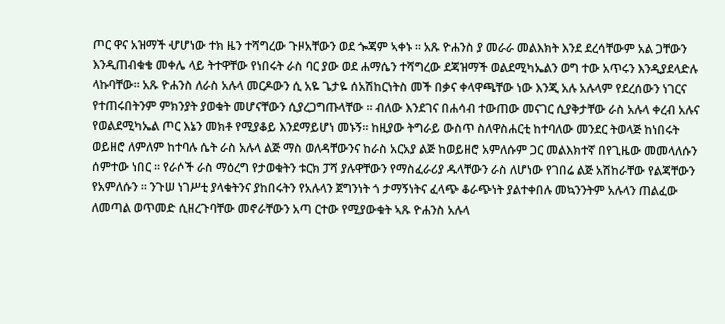ጦር ዋና አዝማች ሇሆነው ተክ ዜን ተሻግረው ጉዞአቸውን ወደ ጐጃም ኣቀኑ ። አጹ ዮሐንስ ያ መራራ መልእክት እንደ ደረሳቸውም አል ጋቸውን እንዲጠብቁቄ መቀሌ ላይ ትተዋቸው የነበሩት ራስ ባር ያው ወደ ሐማሴን ተሻግረው ደጃዝማች ወልደሚካኤልን ወግ ተው አጥሩን እንዲያደላድሉ ላኩባቸው። አጹ ዮሐንስ ለራስ አሉላ መርዶውን ሲ አዬ ጌታዬ ሰአሽከርነትስ መች በቃና ቀላዋጫቸው ነው እንጂ አሉ አሉላም የደረሰውን ነገርና የተጠሩበትንም ምክንያት ያወቁት መሆናቸውን ሲያረጋግጡላቸው ። ብለው እንደገና በሐሳብ ተውጠው መናገር ሲያቅታቸው ራስ አሉላ ቀረብ አሉና የወልደሚካኤል ጦር እኔን መክቶ የሚያቆይ እንደማይሆነ መኑኝ። ከዚያው ትግራይ ውስጥ ስለዋስሐርቲ ከተባለው መንደር ትወላጅ ከነበሩት ወይዘሮ ለምለም ከተባሉ ሴት ራስ አሉላ ልጅ ማስ ወለዳቸውንና ከራስ አርአያ ልጅ ከወይዘሮ አምለሱም ጋር መልእክተኛ በየጊዜው መመላለሱን ሰምተው ነበር ። የራሶች ራስ ማዕረግ የታወቁትን ቱርክ ፓሻ ያሉዋቸውን የማስፈራሪያ ዱላቸውን ራስ ለሆነው የገበሬ ልጅ አሽከራቸው የልጃቸውን የአምለሱን ። ንጉሠ ነገሥቲ ያላቁትንና ያከበሩትን የአሉላን ጀግንነት ጎ ታማኝነትና ፈላጭ ቆራጭነት ያልተቀበሉ መኳንንትም አሉላን ጠልፈው ለመጣል ወጥመድ ሲዘረጉባቸው መኖራቸውን አጣ ርተው የሚያውቁት ኣጹ ዮሐንስ አሉላ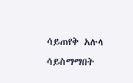ሳይጠየቅ አሉላ ሳይስማማበት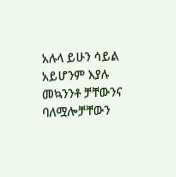አሉላ ይሁን ሳይል አይሆንም እያሉ መኳንንቶ ቻቸውንና ባለሟሎቻቸውን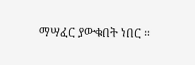ማሣፈር ያውቁበት ነበር ።